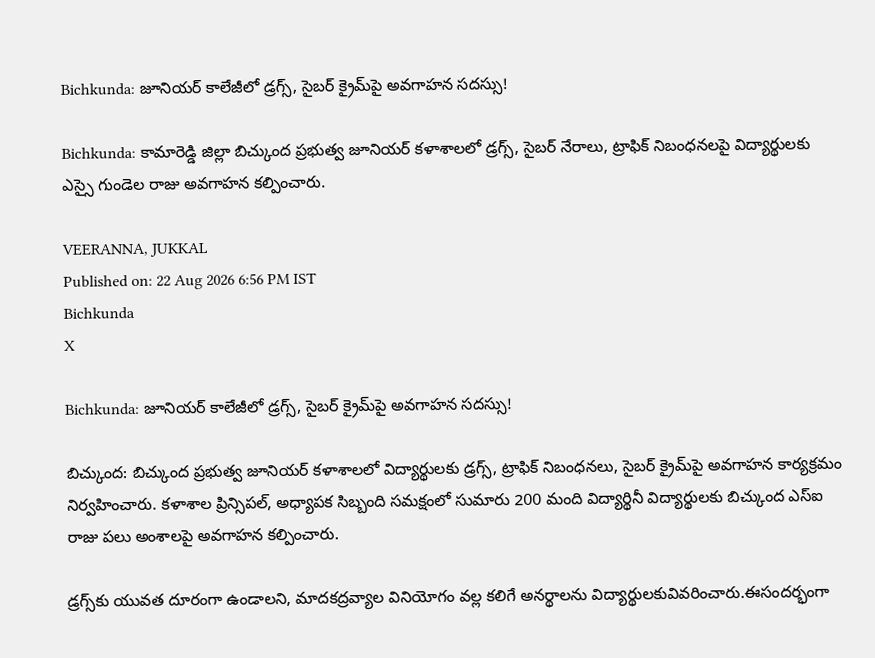Bichkunda: జూనియర్ కాలేజీలో డ్రగ్స్, సైబర్ క్రైమ్‌పై అవగాహన సదస్సు!

Bichkunda: కామారెడ్డి జిల్లా బిచ్కుంద ప్రభుత్వ జూనియర్ కళాశాలలో డ్రగ్స్, సైబర్ నేరాలు, ట్రాఫిక్ నిబంధనలపై విద్యార్థులకు ఎస్సై గుండెల రాజు అవగాహన కల్పించారు.

VEERANNA, JUKKAL
Published on: 22 Aug 2026 6:56 PM IST
Bichkunda
X

Bichkunda: జూనియర్ కాలేజీలో డ్రగ్స్, సైబర్ క్రైమ్‌పై అవగాహన సదస్సు!

బిచ్కుంద: బిచ్కుంద ప్రభుత్వ జూనియర్ కళాశాలలో విద్యార్థులకు డ్రగ్స్, ట్రాఫిక్ నిబంధనలు, సైబర్ క్రైమ్‌పై అవగాహన కార్యక్రమం నిర్వహించారు. కళాశాల ప్రిన్సిపల్, అధ్యాపక సిబ్బంది సమక్షంలో సుమారు 200 మంది విద్యార్థినీ విద్యార్థులకు బిచ్కుంద ఎస్‌ఐ రాజు పలు అంశాలపై అవగాహన కల్పించారు.

డ్రగ్స్‌కు యువత దూరంగా ఉండాలని, మాదకద్రవ్యాల వినియోగం వల్ల కలిగే అనర్థాలను విద్యార్థులకువివరించారు.ఈసందర్భంగా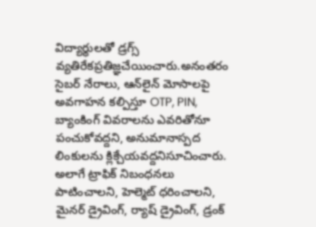విద్యార్థులతో డ్రగ్స్ వ్యతిరేకప్రతిజ్ఞచేయించారు.అనంతరం సైబర్ నేరాలు, ఆన్‌లైన్ మోసాలపై అవగాహన కల్పిస్తూ OTP, PIN, బ్యాంకింగ్ వివరాలను ఎవరితోనూ పంచుకోవద్దని, అనుమానాస్పద లింకులను క్లిక్చేయవద్దనిసూచించారు. అలాగే ట్రాఫిక్ నిబంధనలు పాటించాలని, హెల్మెట్ ధరించాలని, మైనర్ డ్రైవింగ్, ర్యాష్ డ్రైవింగ్, డ్రంక్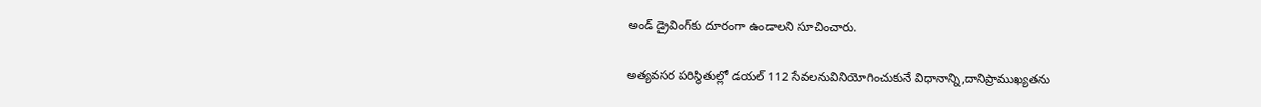అండ్ డ్రైవింగ్‌కు దూరంగా ఉండాలని సూచించారు.

అత్యవసర పరిస్థితుల్లో డయల్ 112 సేవలనువినియోగించుకునే విధానాన్ని,దానిప్రాముఖ్యతను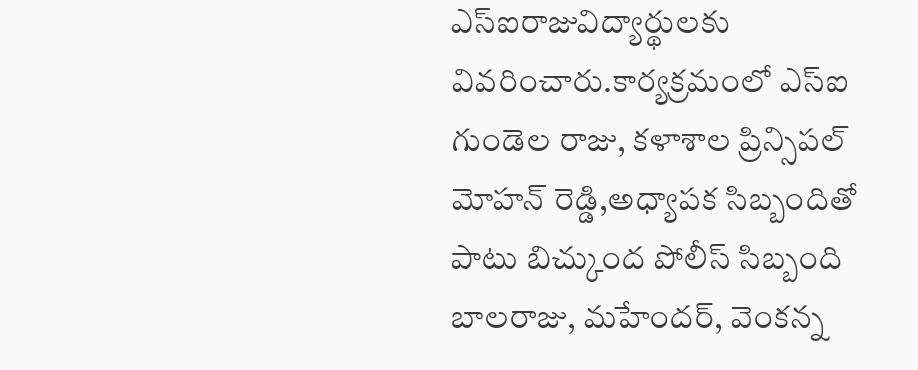ఎస్‌ఐరాజువిద్యార్థులకు వివరించారు.కార్యక్రమంలో ఎస్‌ఐ గుండెల రాజు, కళాశాల ప్రిన్సిపల్ మోహన్ రెడ్డి,అధ్యాపక సిబ్బందితో పాటు బిచ్కుంద పోలీస్ సిబ్బంది బాలరాజు, మహేందర్, వెంకన్న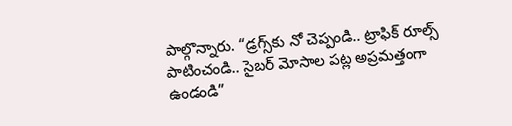పాల్గొన్నారు. “డ్రగ్స్‌కు నో చెప్పండి.. ట్రాఫిక్ రూల్స్ పాటించండి.. సైబర్ మోసాల పట్ల అప్రమత్తంగా ఉండండి”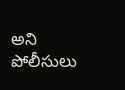అని పోలీసులు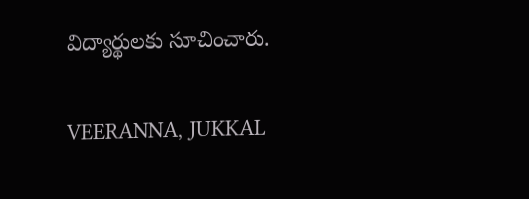విద్యార్థులకు సూచించారు.

VEERANNA, JUKKAL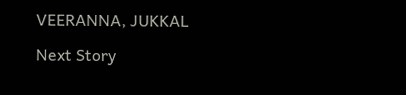VEERANNA, JUKKAL

Next Story